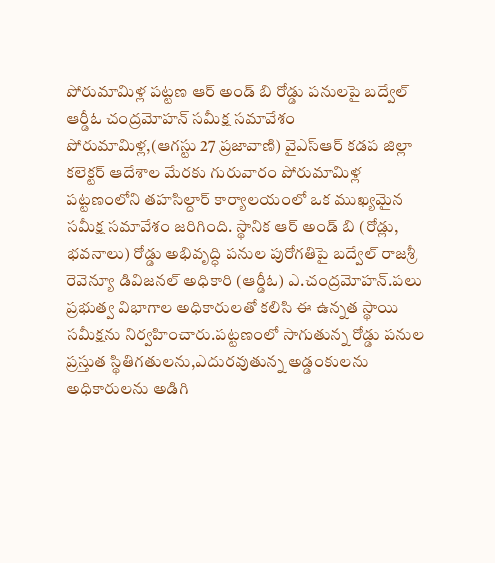పోరుమామిళ్ల పట్టణ ఆర్ అండ్ బి రోడ్డు పనులపై బద్వేల్ ఆర్డీఓ చంద్రమోహన్ సమీక్ష సమావేశం
పోరుమామిళ్ల,(ఆగస్టు 27 ప్రజావాణి) వైఎస్ఆర్ కడప జిల్లా కలెక్టర్ ఆదేశాల మేరకు గురువారం పోరుమామిళ్ల పట్టణంలోని తహసిల్దార్ కార్యాలయంలో ఒక ముఖ్యమైన సమీక్ష సమావేశం జరిగింది. స్థానిక ఆర్ అండ్ బి (రోడ్లు, భవనాలు) రోడ్డు అభివృద్ధి పనుల పురోగతిపై బద్వేల్ రాజశ్రీ రెవెన్యూ డివిజనల్ అధికారి (ఆర్డీఓ) ఎ.చంద్రమోహన్.పలు ప్రభుత్వ విభాగాల అధికారులతో కలిసి ఈ ఉన్నత స్థాయి సమీక్షను నిర్వహించారు.పట్టణంలో సాగుతున్న రోడ్డు పనుల ప్రస్తుత స్థితిగతులను,ఎదురవుతున్న అడ్డంకులను అధికారులను అడిగి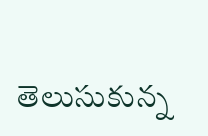తెలుసుకున్న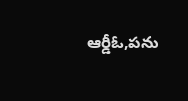ఆర్డీఓ,పను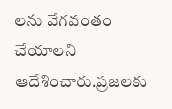లను వేగవంతం చేయాలని ఆదేశించారు.ప్రజలకు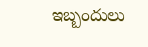ఇబ్బందులు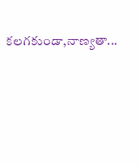కలగకుండా,నాణ్యతా...